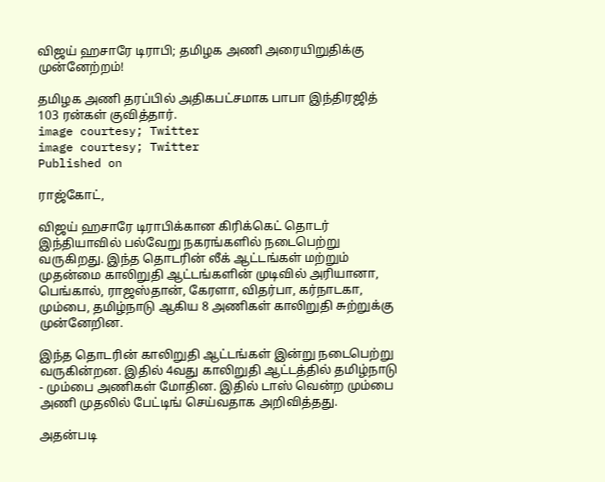விஜய் ஹசாரே டிராபி; தமிழக அணி அரையிறுதிக்கு முன்னேற்றம்!

தமிழக அணி தரப்பில் அதிகபட்சமாக பாபா இந்திரஜித் 103 ரன்கள் குவித்தார்.
image courtesy; Twitter
image courtesy; Twitter
Published on

ராஜ்கோட்,

விஜய் ஹசாரே டிராபிக்கான கிரிக்கெட் தொடர் இந்தியாவில் பல்வேறு நகரங்களில் நடைபெற்று வருகிறது. இந்த தொடரின் லீக் ஆட்டங்கள் மற்றும் முதன்மை காலிறுதி ஆட்டங்களின் முடிவில் அரியானா, பெங்கால், ராஜஸ்தான், கேரளா, விதர்பா, கர்நாடகா, மும்பை, தமிழ்நாடு ஆகிய 8 அணிகள் காலிறுதி சுற்றுக்கு முன்னேறின.

இந்த தொடரின் காலிறுதி ஆட்டங்கள் இன்று நடைபெற்று வருகின்றன. இதில் 4வது காலிறுதி ஆட்டத்தில் தமிழ்நாடு - மும்பை அணிகள் மோதின. இதில் டாஸ் வென்ற மும்பை அணி முதலில் பேட்டிங் செய்வதாக அறிவித்தது.

அதன்படி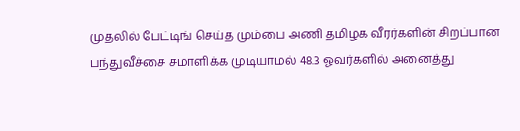முதலில் பேட்டிங் செய்த மும்பை அணி தமிழக வீரர்களின் சிறப்பான பந்துவீச்சை சமாளிக்க முடியாமல் 48.3 ஓவர்களில் அனைத்து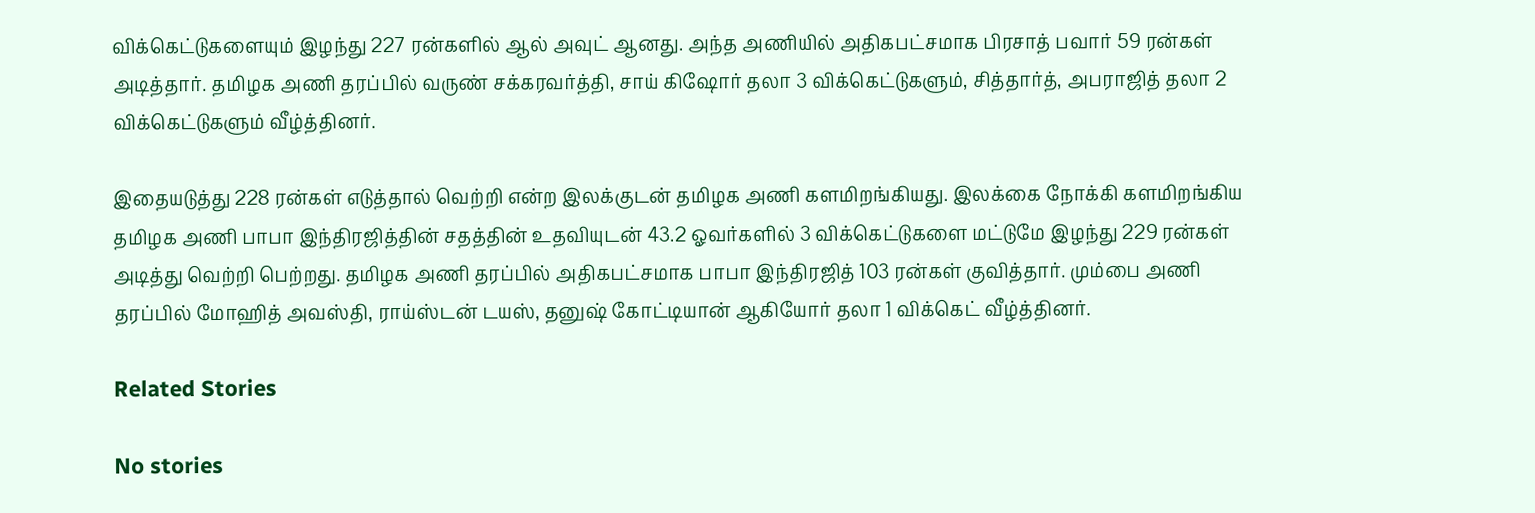விக்கெட்டுகளையும் இழந்து 227 ரன்களில் ஆல் அவுட் ஆனது. அந்த அணியில் அதிகபட்சமாக பிரசாத் பவார் 59 ரன்கள் அடித்தார். தமிழக அணி தரப்பில் வருண் சக்கரவர்த்தி, சாய் கிஷோர் தலா 3 விக்கெட்டுகளும், சித்தார்த், அபராஜித் தலா 2 விக்கெட்டுகளும் வீழ்த்தினர்.

இதையடுத்து 228 ரன்கள் எடுத்தால் வெற்றி என்ற இலக்குடன் தமிழக அணி களமிறங்கியது. இலக்கை நோக்கி களமிறங்கிய தமிழக அணி பாபா இந்திரஜித்தின் சதத்தின் உதவியுடன் 43.2 ஓவர்களில் 3 விக்கெட்டுகளை மட்டுமே இழந்து 229 ரன்கள் அடித்து வெற்றி பெற்றது. தமிழக அணி தரப்பில் அதிகபட்சமாக பாபா இந்திரஜித் 103 ரன்கள் குவித்தார். மும்பை அணி தரப்பில் மோஹித் அவஸ்தி, ராய்ஸ்டன் டயஸ், தனுஷ் கோட்டியான் ஆகியோர் தலா 1 விக்கெட் வீழ்த்தினர்.

Related Stories

No stories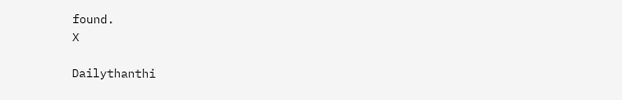found.
X

Dailythanthi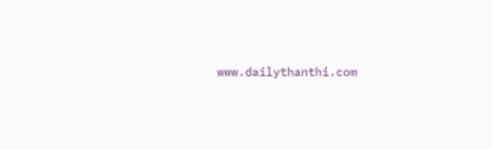www.dailythanthi.com